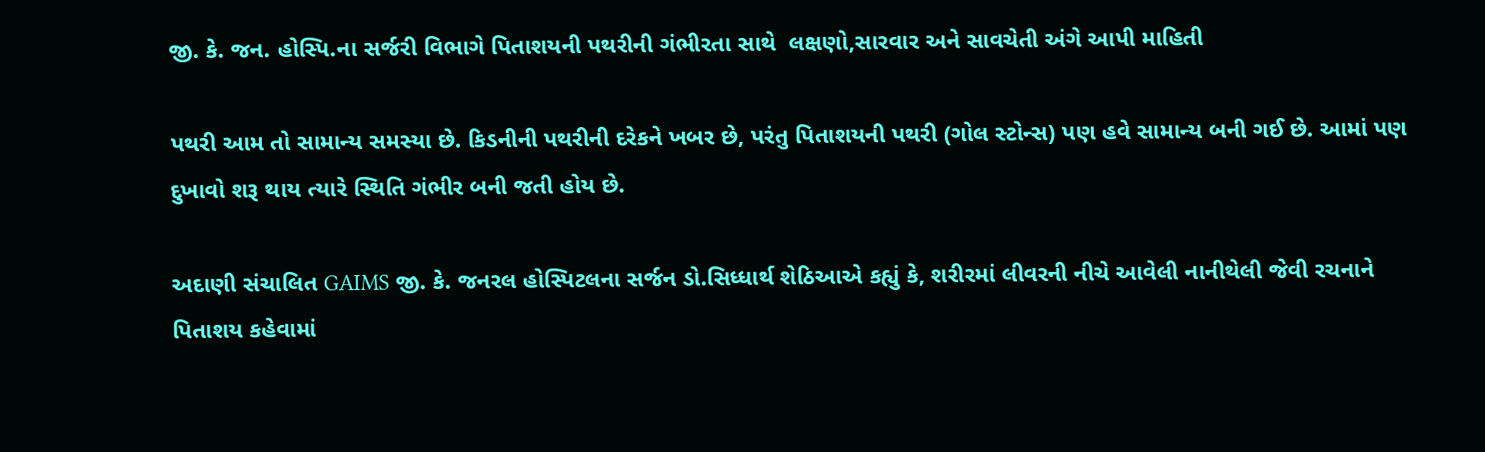જી. કે. જન. હોસ્પિ.ના સર્જરી વિભાગે પિતાશયની પથરીની ગંભીરતા સાથે  લક્ષણો,સારવાર અને સાવચેતી અંગે આપી માહિતી

પથરી આમ તો સામાન્ય સમસ્યા છે. કિડનીની પથરીની દરેકને ખબર છે, પરંતુ પિતાશયની પથરી (ગોલ સ્ટોન્સ) પણ હવે સામાન્ય બની ગઈ છે. આમાં પણ દુખાવો શરૂ થાય ત્યારે સ્થિતિ ગંભીર બની જતી હોય છે.

અદાણી સંચાલિત GAIMS જી. કે. જનરલ હોસ્પિટલના સર્જન ડો.સિધ્ધાર્થ શેઠિઆએ કહ્યું કે, શરીરમાં લીવરની નીચે આવેલી નાનીથેલી જેવી રચનાને પિતાશય કહેવામાં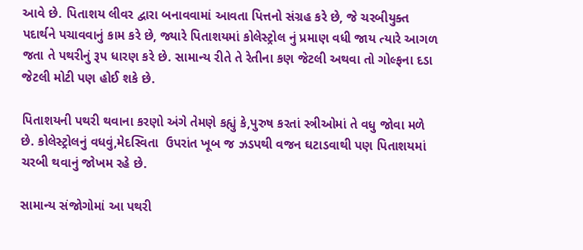આવે છે. પિતાશય લીવર દ્વારા બનાવવામાં આવતા પિત્તનો સંગ્રહ કરે છે, જે ચરબીયુક્ત પદાર્થને પચાવવાનું કામ કરે છે, જ્યારે પિતાશયમાં કોલેસ્ટ્રોલ નું પ્રમાણ વધી જાય ત્યારે આગળ જતા તે પથરીનું રૂપ ધારણ કરે છે. સામાન્ય રીતે તે રેતીના કણ જેટલી અથવા તો ગોલ્ફના દડા જેટલી મોટી પણ હોઈ શકે છે.

પિતાશયની પથરી થવાના કરણો અંગે તેમણે કહ્યું કે,પુરુષ કરતાં સ્ત્રીઓમાં તે વધુ જોવા મળે છે. કોલેસ્ટ્રોલનું વધવું,મેદસ્વિતા  ઉપરાંત ખૂબ જ ઝડપથી વજન ઘટાડવાથી પણ પિતાશયમાં ચરબી થવાનું જોખમ રહે છે.

સામાન્ય સંજોગોમાં આ પથરી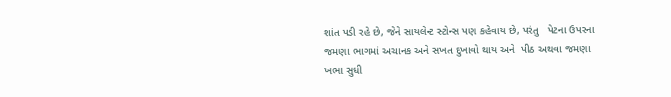શાંત પડી રહે છે, જેને સાયલેન્ટ સ્ટોન્સ પણ કહેવાય છે, પરંતુ   પેટના ઉપરના જમણા ભાગમાં અચાનક અને સખત દુખાવો થાય અને  પીઠ અથવા જમણા ખભા સુધી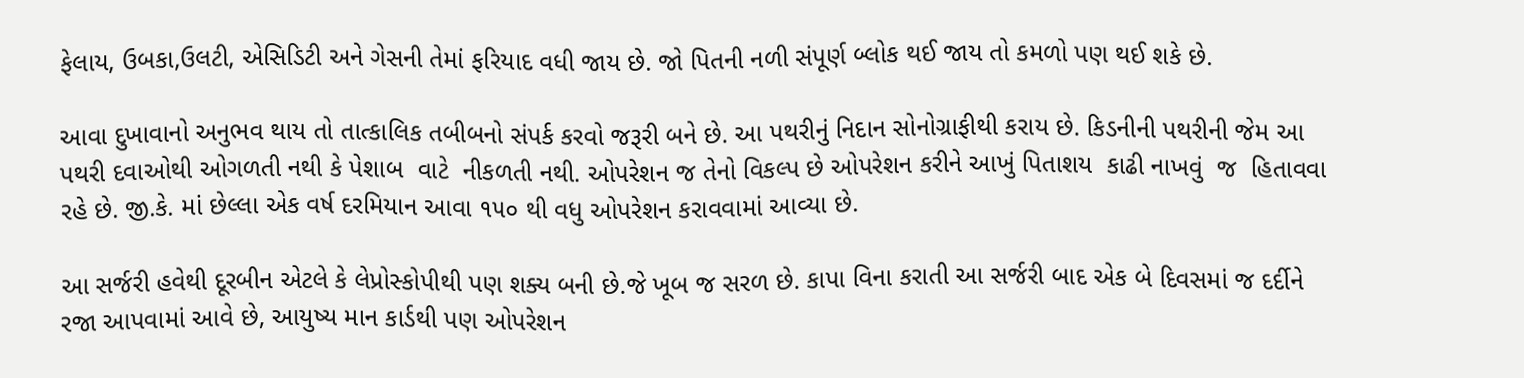ફેલાય, ઉબકા,ઉલટી, એસિડિટી અને ગેસની તેમાં ફરિયાદ વધી જાય છે. જો પિતની નળી સંપૂર્ણ બ્લોક થઈ જાય તો કમળો પણ થઈ શકે છે.

આવા દુખાવાનો અનુભવ થાય તો તાત્કાલિક તબીબનો સંપર્ક કરવો જરૂરી બને છે. આ પથરીનું નિદાન સોનોગ્રાફીથી કરાય છે. કિડનીની પથરીની જેમ આ પથરી દવાઓથી ઓગળતી નથી કે પેશાબ  વાટે  નીકળતી નથી. ઓપરેશન જ તેનો વિકલ્પ છે ઓપરેશન કરીને આખું પિતાશય  કાઢી નાખવું  જ  હિતાવવા રહે છે. જી.કે. માં છેલ્લા એક વર્ષ દરમિયાન આવા ૧૫૦ થી વધુ ઓપરેશન કરાવવામાં આવ્યા છે.

આ સર્જરી હવેથી દૂરબીન એટલે કે લેપ્રોસ્કોપીથી પણ શક્ય બની છે.જે ખૂબ જ સરળ છે. કાપા વિના કરાતી આ સર્જરી બાદ એક બે દિવસમાં જ દર્દીને રજા આપવામાં આવે છે, આયુષ્ય માન કાર્ડથી પણ ઓપરેશન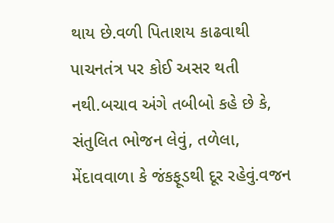થાય છે.વળી પિતાશય કાઢવાથી પાચનતંત્ર પર કોઈ અસર થતી નથી.બચાવ અંગે તબીબો કહે છે કે, સંતુલિત ભોજન લેવું, તળેલા, મેંદાવવાળા કે જંકફૂડથી દૂર રહેવું.વજન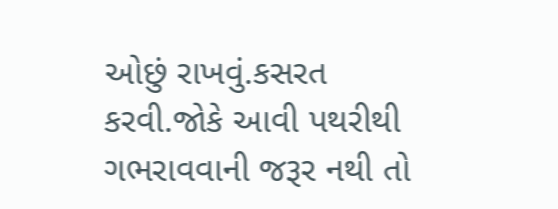ઓછું રાખવું.કસરત કરવી.જોકે આવી પથરીથી ગભરાવવાની જરૂર નથી તો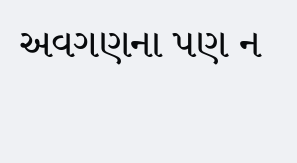અવગણના પણ ન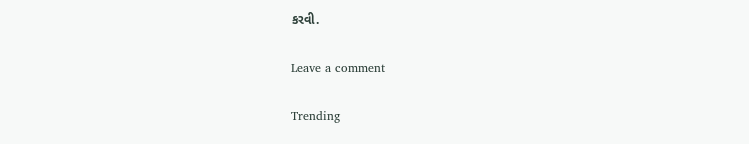કરવી.

Leave a comment

Trending